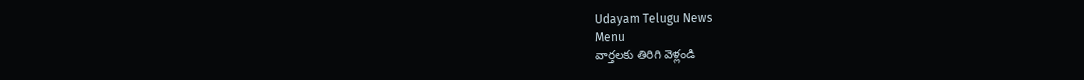Udayam Telugu News
Menu
వార్తలకు తిరిగి వెళ్లండి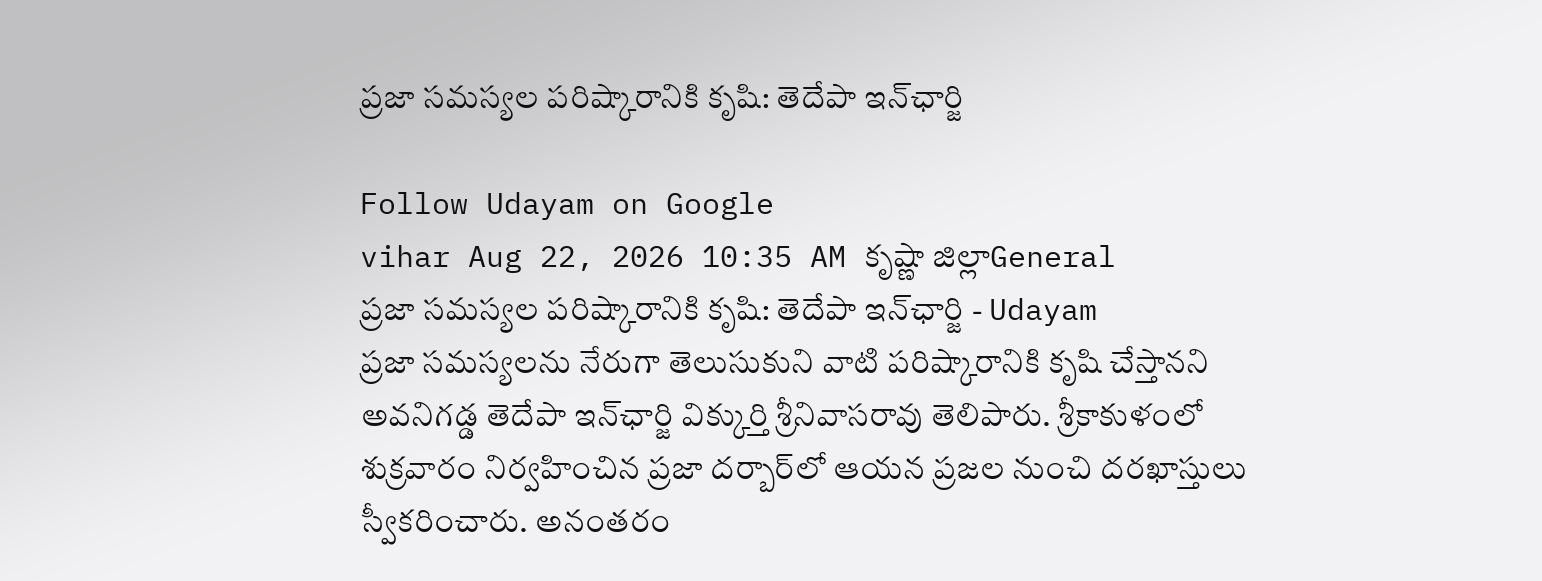ప్రజా సమస్యల పరిష్కారానికి కృషి: తెదేపా ఇన్‌ఛార్జి

Follow Udayam on Google
vihar Aug 22, 2026 10:35 AM కృష్ణా జిల్లాGeneral
ప్రజా సమస్యల పరిష్కారానికి కృషి: తెదేపా ఇన్‌ఛార్జి - Udayam
ప్రజా సమస్యలను నేరుగా తెలుసుకుని వాటి పరిష్కారానికి కృషి చేస్తానని అవనిగడ్డ తెదేపా ఇన్‌ఛార్జి విక్కుర్తి శ్రీనివాసరావు తెలిపారు. శ్రీకాకుళంలో శుక్రవారం నిర్వహించిన ప్రజా దర్బార్‌లో ఆయన ప్రజల నుంచి దరఖాస్తులు స్వీకరించారు. అనంతరం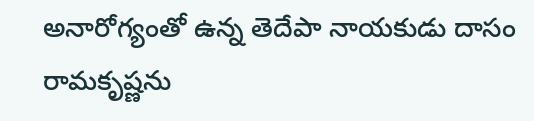అనారోగ్యంతో ఉన్న తెదేపా నాయకుడు దాసం రామకృష్ణను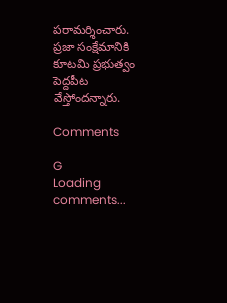పరామర్శించారు. ప్రజా సంక్షేమానికి కూటమి ప్రభుత్వం పెద్దపీట వేస్తోందన్నారు.

Comments

G
Loading comments...